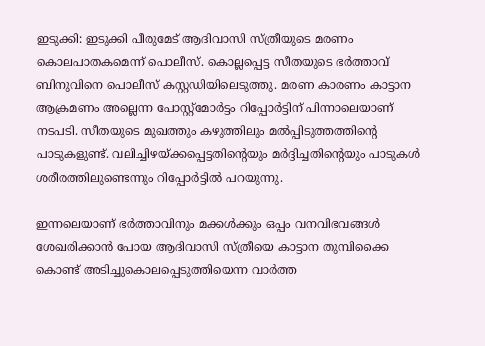ഇടുക്കി: ഇടുക്കി പീരുമേട് ആദിവാസി സ്ത്രീയുടെ മരണം കൊലപാതകമെന്ന് പൊലീസ്. കൊല്ലപ്പെട്ട സീതയുടെ ഭര്‍ത്താവ് ബിനുവിനെ പൊലീസ് കസ്റ്റഡിയിലെടുത്തു. മരണ കാരണം കാട്ടാന ആക്രമണം അല്ലെന്ന പോസ്റ്റ്‌മോര്‍ട്ടം റിപ്പോര്‍ട്ടിന് പിന്നാലെയാണ് നടപടി. സീതയുടെ മുഖത്തും കഴുത്തിലും മല്‍പ്പിടുത്തത്തിന്റെ പാടുകളുണ്ട്. വലിച്ചിഴയ്ക്കപ്പെട്ടതിന്റെയും മര്‍ദ്ദിച്ചതിന്റെയും പാടുകള്‍ ശരീരത്തിലുണ്ടെന്നും റിപ്പോര്‍ട്ടില്‍ പറയുന്നു.

ഇന്നലെയാണ് ഭര്‍ത്താവിനും മക്കള്‍ക്കും ഒപ്പം വനവിഭവങ്ങള്‍ ശേഖരിക്കാന്‍ പോയ ആദിവാസി സ്ത്രീയെ കാട്ടാന തുമ്പിക്കൈ കൊണ്ട് അടിച്ചുകൊലപ്പെടുത്തിയെന്ന വാര്‍ത്ത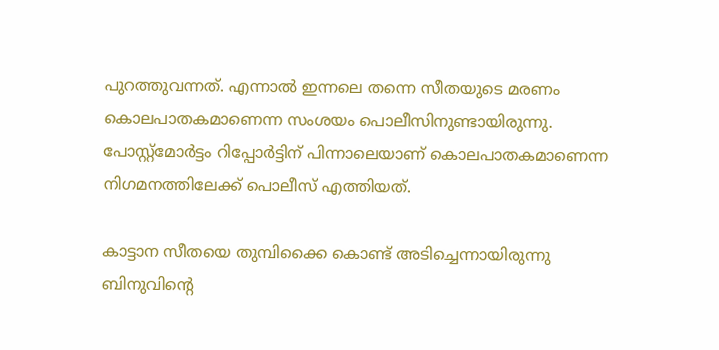പുറത്തുവന്നത്. എന്നാല്‍ ഇന്നലെ തന്നെ സീതയുടെ മരണം കൊലപാതകമാണെന്ന സംശയം പൊലീസിനുണ്ടായിരുന്നു. പോസ്റ്റ്‌മോര്‍ട്ടം റിപ്പോര്‍ട്ടിന് പിന്നാലെയാണ് കൊലപാതകമാണെന്ന നിഗമനത്തിലേക്ക് പൊലീസ് എത്തിയത്.

കാട്ടാന സീതയെ തുമ്പിക്കൈ കൊണ്ട് അടിച്ചെന്നായിരുന്നു ബിനുവിന്റെ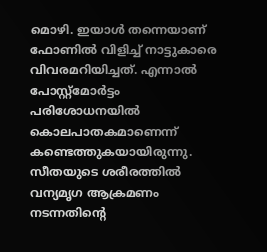മൊഴി. ഇയാള്‍ തന്നെയാണ് ഫോണില്‍ വിളിച്ച് നാട്ടുകാരെ വിവരമറിയിച്ചത്. എന്നാല്‍ പോസ്റ്റ്‌മോര്‍ട്ടം പരിശോധനയില്‍ കൊലപാതകമാണെന്ന് കണ്ടെത്തുകയായിരുന്നു. സീതയുടെ ശരീരത്തില്‍ വന്യമൃഗ ആക്രമണം നടന്നതിന്റെ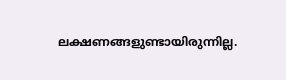ലക്ഷണങ്ങളുണ്ടായിരുന്നില്ല.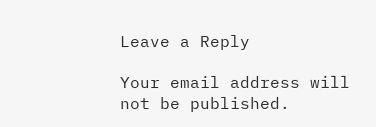Leave a Reply

Your email address will not be published.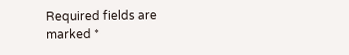Required fields are marked *